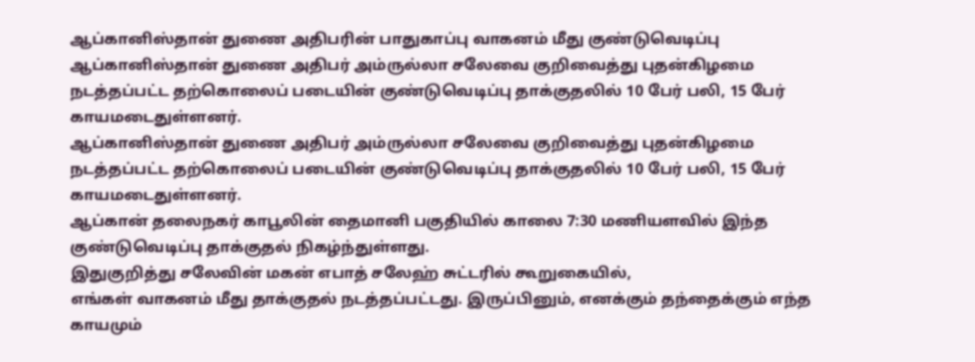ஆப்கானிஸ்தான் துணை அதிபரின் பாதுகாப்பு வாகனம் மீது குண்டுவெடிப்பு
ஆப்கானிஸ்தான் துணை அதிபர் அம்ருல்லா சலேவை குறிவைத்து புதன்கிழமை நடத்தப்பட்ட தற்கொலைப் படையின் குண்டுவெடிப்பு தாக்குதலில் 10 பேர் பலி, 15 பேர் காயமடைதுள்ளனர்.
ஆப்கானிஸ்தான் துணை அதிபர் அம்ருல்லா சலேவை குறிவைத்து புதன்கிழமை நடத்தப்பட்ட தற்கொலைப் படையின் குண்டுவெடிப்பு தாக்குதலில் 10 பேர் பலி, 15 பேர் காயமடைதுள்ளனர்.
ஆப்கான் தலைநகர் காபூலின் தைமானி பகுதியில் காலை 7:30 மணியளவில் இந்த குண்டுவெடிப்பு தாக்குதல் நிகழ்ந்துள்ளது.
இதுகுறித்து சலேவின் மகன் எபாத் சலேஹ் சுட்டரில் கூறுகையில்,
எங்கள் வாகனம் மீது தாக்குதல் நடத்தப்பட்டது. இருப்பினும், எனக்கும் தந்தைக்கும் எந்த காயமும்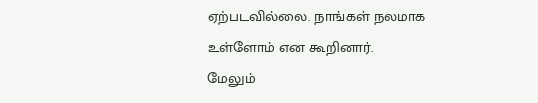ஏற்படவில்லை. நாங்கள் நலமாக உள்ளோம் என கூறினார்.
மேலும்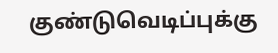குண்டுவெடிப்புக்கு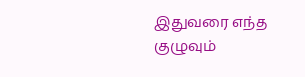இதுவரை எந்த குழுவும்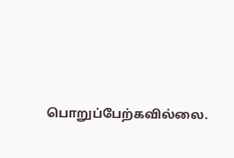பொறுப்பேற்கவில்லை.